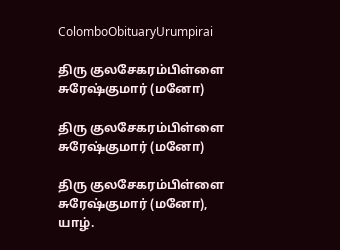ColomboObituaryUrumpirai

திரு குலசேகரம்பிள்ளை சுரேஷ்குமார் (மனோ)

திரு குலசேகரம்பிள்ளை சுரேஷ்குமார் (மனோ)

திரு குலசேகரம்பிள்ளை சுரேஷ்குமார் (மனோ), யாழ்.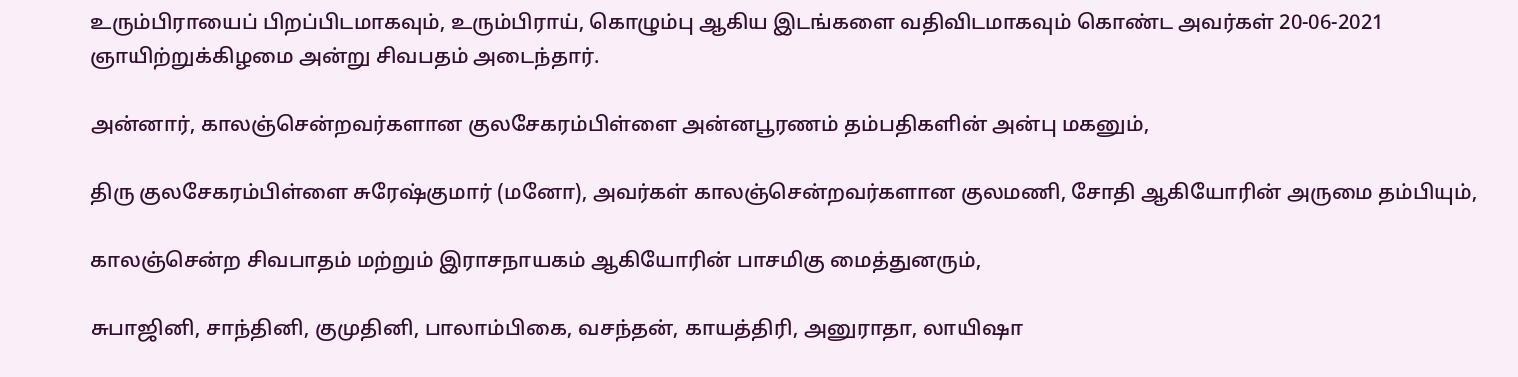உரும்பிராயைப் பிறப்பிடமாகவும், உரும்பிராய், கொழும்பு ஆகிய இடங்களை வதிவிடமாகவும் கொண்ட அவர்கள் 20-06-2021 ஞாயிற்றுக்கிழமை அன்று சிவபதம் அடைந்தார்.

அன்னார், காலஞ்சென்றவர்களான குலசேகரம்பிள்ளை அன்னபூரணம் தம்பதிகளின் அன்பு மகனும்,

திரு குலசேகரம்பிள்ளை சுரேஷ்குமார் (மனோ), அவர்கள் காலஞ்சென்றவர்களான குலமணி, சோதி ஆகியோரின் அருமை தம்பியும்,

காலஞ்சென்ற சிவபாதம் மற்றும் இராசநாயகம் ஆகியோரின் பாசமிகு மைத்துனரும்,

சுபாஜினி, சாந்தினி, குமுதினி, பாலாம்பிகை, வசந்தன், காயத்திரி, அனுராதா, லாயிஷா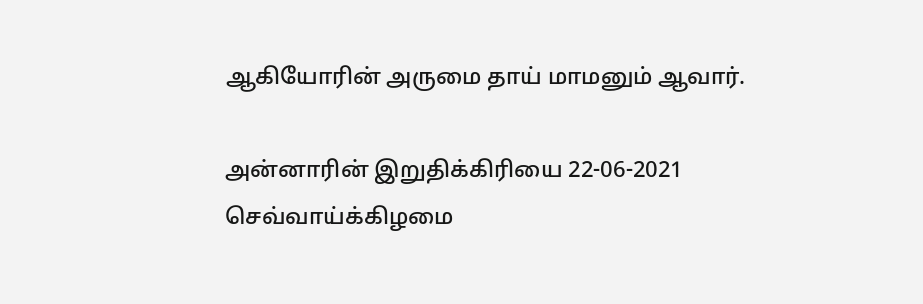ஆகியோரின் அருமை தாய் மாமனும் ஆவார்.

அன்னாரின் இறுதிக்கிரியை 22-06-2021 செவ்வாய்க்கிழமை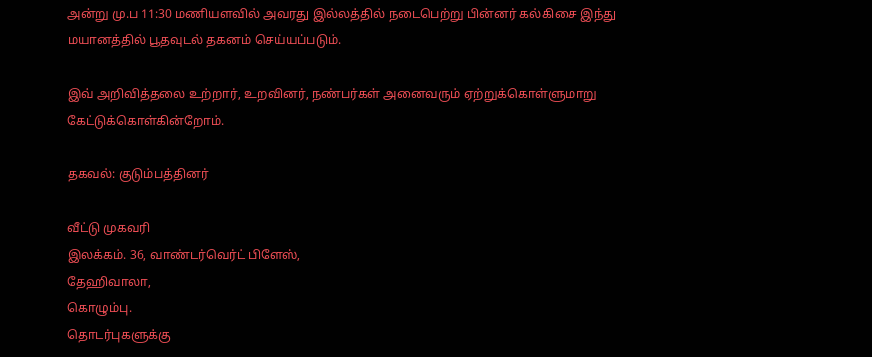அன்று மு.ப 11:30 மணியளவில் அவரது இல்லத்தில் நடைபெற்று பின்னர் கல்கிசை இந்து மயானத்தில் பூதவுடல் தகனம் செய்யப்படும்.

இவ் அறிவித்தலை உற்றார், உறவினர், நண்பர்கள் அனைவரும் ஏற்றுக்கொள்ளுமாறு கேட்டுக்கொள்கின்றோம்.

தகவல்: குடும்பத்தினர்

வீட்டு முகவரி
இலக்கம். 36, வாண்டர்வெர்ட் பிளேஸ்,
தேஹிவாலா,
கொழும்பு.
தொடர்புகளுக்கு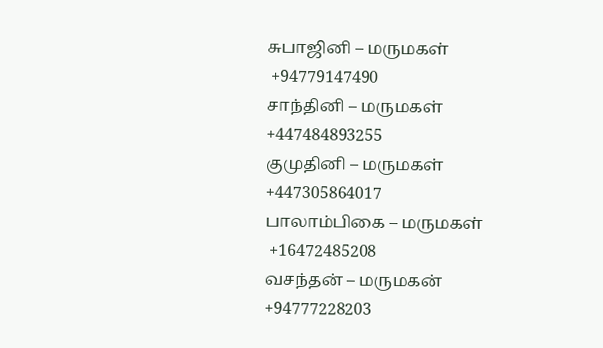சுபாஜினி – மருமகள்
 +94779147490
சாந்தினி – மருமகள்
+447484893255
குமுதினி – மருமகள்
+447305864017
பாலாம்பிகை – மருமகள்
 +16472485208
வசந்தன் – மருமகன்
+94777228203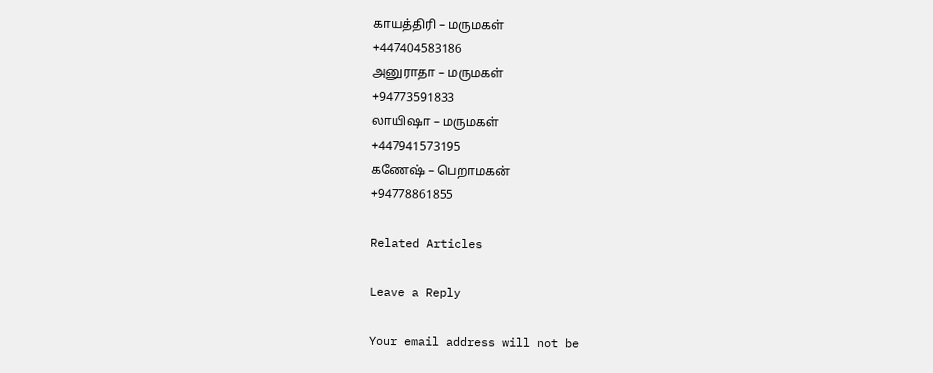காயத்திரி – மருமகள்
+447404583186
அனுராதா – மருமகள்
+94773591833
லாயிஷா – மருமகள்
+447941573195
கணேஷ் – பெறாமகன்
+94778861855

Related Articles

Leave a Reply

Your email address will not be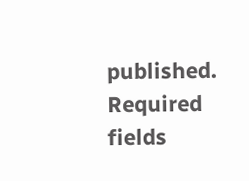published. Required fields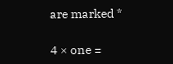are marked *

4 × one =